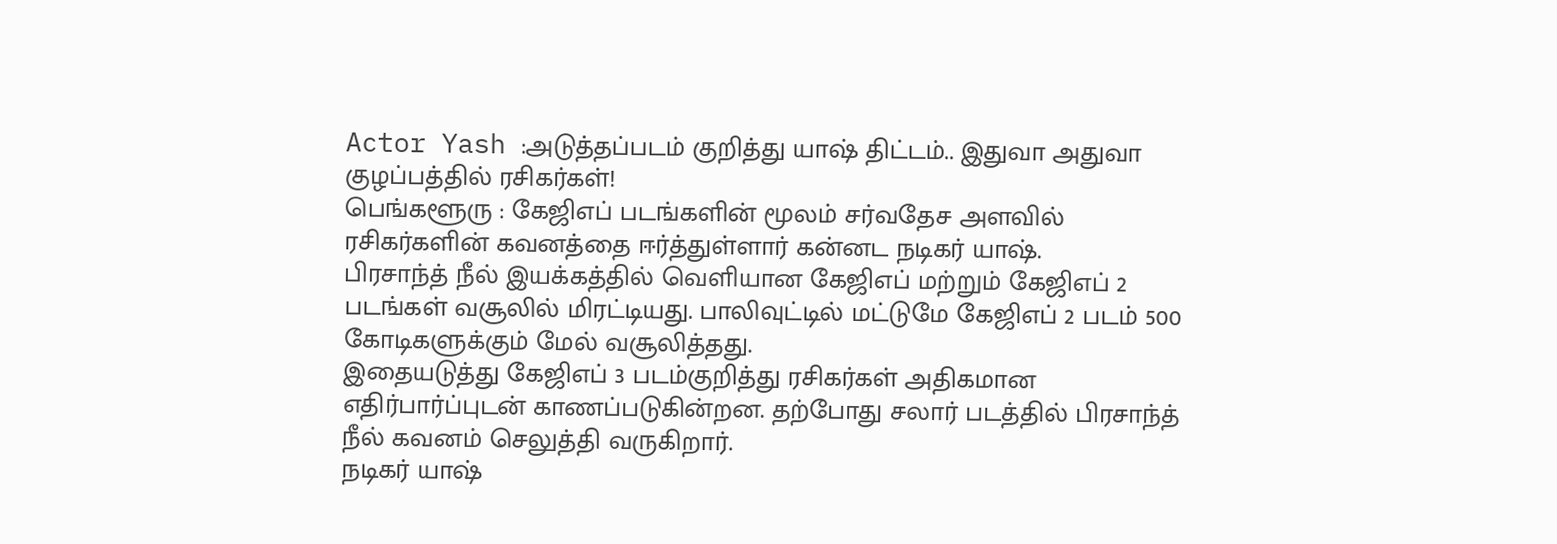Actor Yash :அடுத்தப்படம் குறித்து யாஷ் திட்டம்.. இதுவா அதுவா குழப்பத்தில் ரசிகர்கள்!
பெங்களூரு : கேஜிஎப் படங்களின் மூலம் சர்வதேச அளவில் ரசிகர்களின் கவனத்தை ஈர்த்துள்ளார் கன்னட நடிகர் யாஷ்.
பிரசாந்த் நீல் இயக்கத்தில் வெளியான கேஜிஎப் மற்றும் கேஜிஎப் 2 படங்கள் வசூலில் மிரட்டியது. பாலிவுட்டில் மட்டுமே கேஜிஎப் 2 படம் 500 கோடிகளுக்கும் மேல் வசூலித்தது.
இதையடுத்து கேஜிஎப் 3 படம்குறித்து ரசிகர்கள் அதிகமான எதிர்பார்ப்புடன் காணப்படுகின்றன. தற்போது சலார் படத்தில் பிரசாந்த் நீல் கவனம் செலுத்தி வருகிறார்.
நடிகர் யாஷ்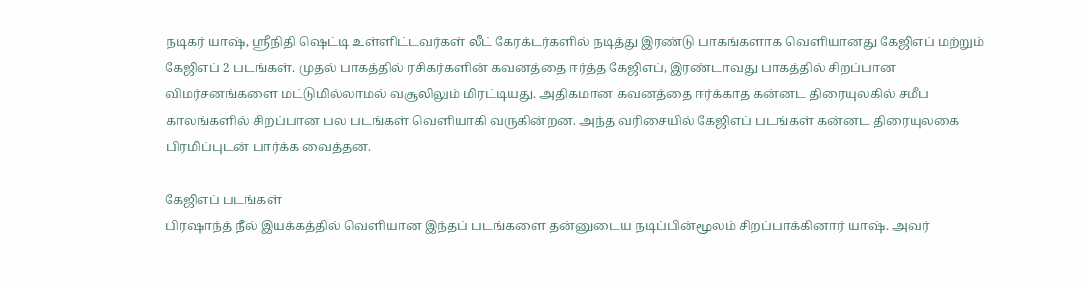நடிகர் யாஷ், ஸ்ரீநிதி ஷெட்டி உள்ளிட்டவர்கள் லீட் கேரக்டர்களில் நடித்து இரண்டு பாகங்களாக வெளியானது கேஜிஎப் மற்றும் கேஜிஎப் 2 படங்கள். முதல் பாகத்தில் ரசிகர்களின் கவனத்தை ஈர்த்த கேஜிஎப், இரண்டாவது பாகத்தில் சிறப்பான விமர்சனங்களை மட்டுமில்லாமல் வசூலிலும் மிரட்டியது. அதிகமான கவனத்தை ஈர்க்காத கன்னட திரையுலகில் சமீப காலங்களில் சிறப்பான பல படங்கள் வெளியாகி வருகின்றன. அந்த வரிசையில் கேஜிஎப் படங்கள் கன்னட திரையுலகை பிரமிப்புடன் பார்க்க வைத்தன.

கேஜிஎப் படங்கள்
பிரஷாந்த் நீல் இயக்கத்தில் வெளியான இந்தப் படங்களை தன்னுடைய நடிப்பின்மூலம் சிறப்பாக்கினார் யாஷ். அவர்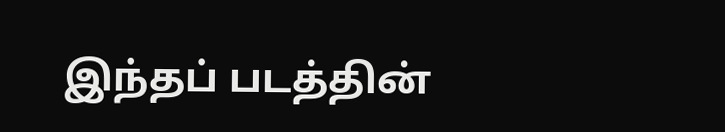இந்தப் படத்தின்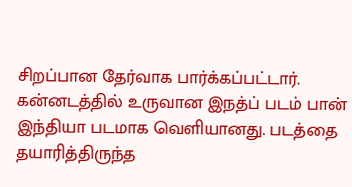சிறப்பான தேர்வாக பார்க்கப்பட்டார். கன்னடத்தில் உருவான இநத்ப் படம் பான் இந்தியா படமாக வெளியானது. படத்தை தயாரித்திருந்த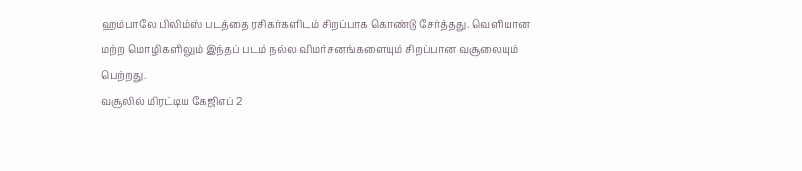ஹம்பாலே பிலிம்ஸ் படத்தை ரசிகர்களிடம் சிறப்பாக கொண்டு சேர்த்தது. வெளியான மற்ற மொழிகளிலும் இந்தப் படம் நல்ல விமர்சனங்களையும் சிறப்பான வசூலையும் பெற்றது.
வசூலில் மிரட்டிய கேஜிஎப் 2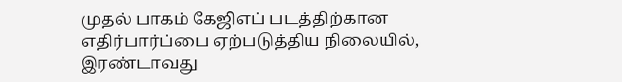முதல் பாகம் கேஜிஎப் படத்திற்கான எதிர்பார்ப்பை ஏற்படுத்திய நிலையில், இரண்டாவது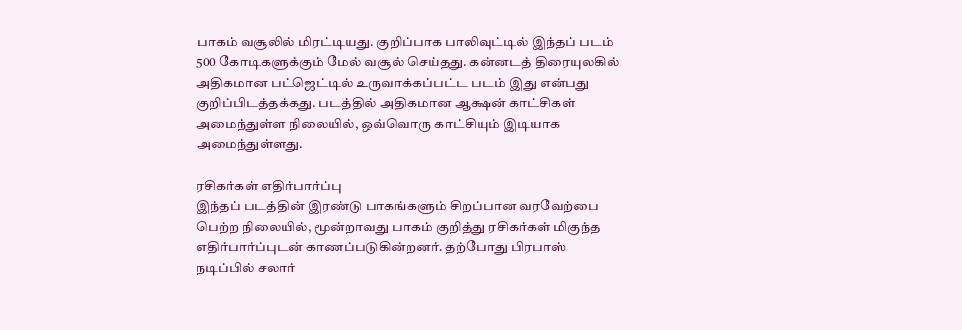பாகம் வசூலில் மிரட்டியது. குறிப்பாக பாலிவுட்டில் இந்தப் படம் 500 கோடிகளுக்கும் மேல் வசூல் செய்தது. கன்னடத் திரையுலகில் அதிகமான பட்ஜெட்டில் உருவாக்கப்பட்ட படம் இது என்பது குறிப்பிடத்தக்கது. படத்தில் அதிகமான ஆக்ஷன் காட்சிகள் அமைந்துள்ள நிலையில், ஒவ்வொரு காட்சியும் இடியாக அமைந்துள்ளது.

ரசிகர்கள் எதிர்பார்ப்பு
இந்தப் படத்தின் இரண்டு பாகங்களும் சிறப்பான வரவேற்பை பெற்ற நிலையில், மூன்றாவது பாகம் குறித்து ரசிகர்கள் மிகுந்த எதிர்பார்ப்புடன் காணப்படுகின்றனர். தற்போது பிரபாஸ் நடிப்பில் சலார்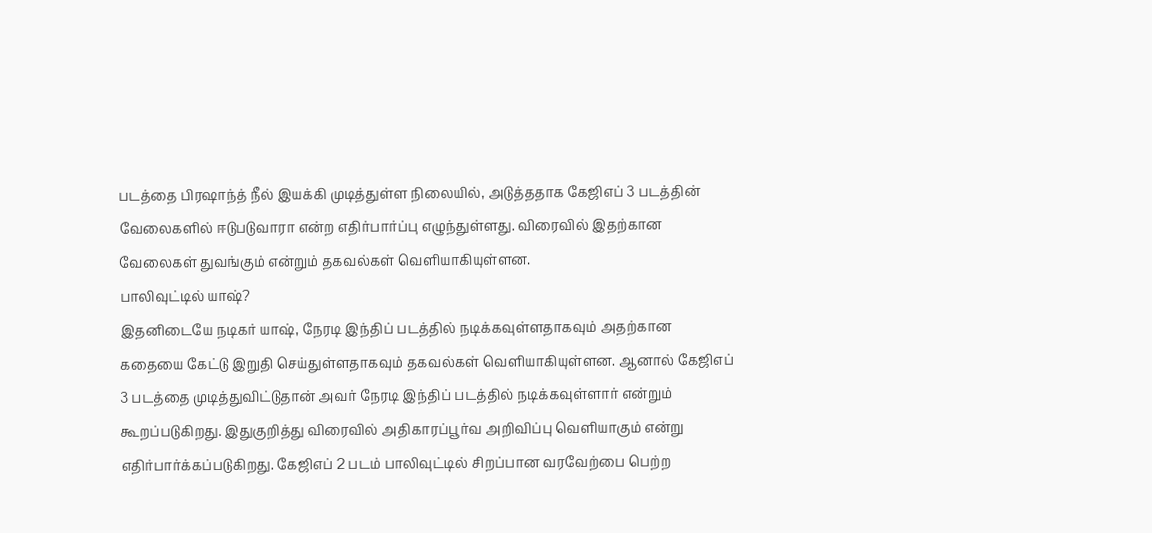படத்தை பிரஷாந்த் நீல் இயக்கி முடித்துள்ள நிலையில், அடுத்ததாக கேஜிஎப் 3 படத்தின் வேலைகளில் ஈடுபடுவாரா என்ற எதிர்பார்ப்பு எழுந்துள்ளது. விரைவில் இதற்கான வேலைகள் துவங்கும் என்றும் தகவல்கள் வெளியாகியுள்ளன.
பாலிவுட்டில் யாஷ்?
இதனிடையே நடிகர் யாஷ், நேரடி இந்திப் படத்தில் நடிக்கவுள்ளதாகவும் அதற்கான கதையை கேட்டு இறுதி செய்துள்ளதாகவும் தகவல்கள் வெளியாகியுள்ளன. ஆனால் கேஜிஎப் 3 படத்தை முடித்துவிட்டுதான் அவர் நேரடி இந்திப் படத்தில் நடிக்கவுள்ளார் என்றும் கூறப்படுகிறது. இதுகுறித்து விரைவில் அதிகாரப்பூர்வ அறிவிப்பு வெளியாகும் என்று எதிர்பார்க்கப்படுகிறது. கேஜிஎப் 2 படம் பாலிவுட்டில் சிறப்பான வரவேற்பை பெற்ற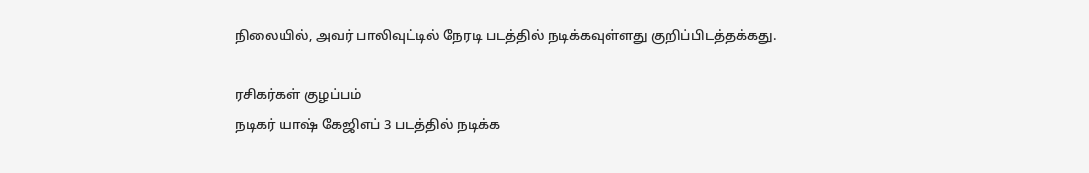நிலையில், அவர் பாலிவுட்டில் நேரடி படத்தில் நடிக்கவுள்ளது குறிப்பிடத்தக்கது.

ரசிகர்கள் குழப்பம்
நடிகர் யாஷ் கேஜிஎப் 3 படத்தில் நடிக்க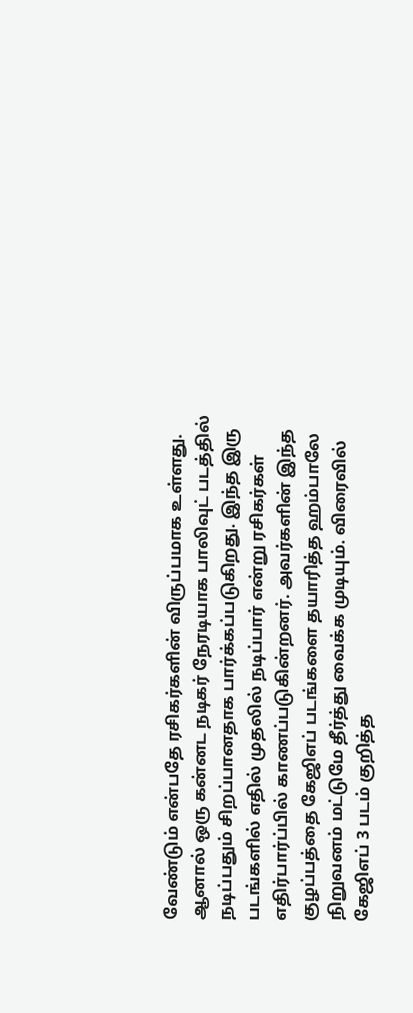வேண்டும் என்பதே ரசிகர்களின் விருப்பமாக உள்ளது. ஆனால் ஒரு கன்னட நடிகர் நேரடியாக பாலிவுட் படத்தில் நடிப்பதும் சிறப்பானதாக பார்க்கப்படுகிறது. இந்த இரு படங்களில் எதில் முதலில் நடிப்பார் என்று ரசிகர்கள் எதிர்பார்ப்பில் காணப்படுகின்றனர். அவர்களின் இந்த குழப்பத்தை கேஜிஎப் படங்களை தயாரித்த ஹம்பாலே நிறுவனம் மட்டுமே தீர்த்து வைக்க முடியும். விரைவில் கேஜிஎப் 3 படம் குறித்த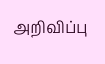அறிவிப்பு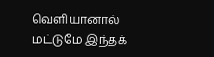வெளியானால் மட்டுமே இந்தக்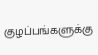குழப்பங்களுக்கு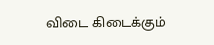விடை கிடைக்கும்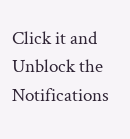Click it and Unblock the Notifications